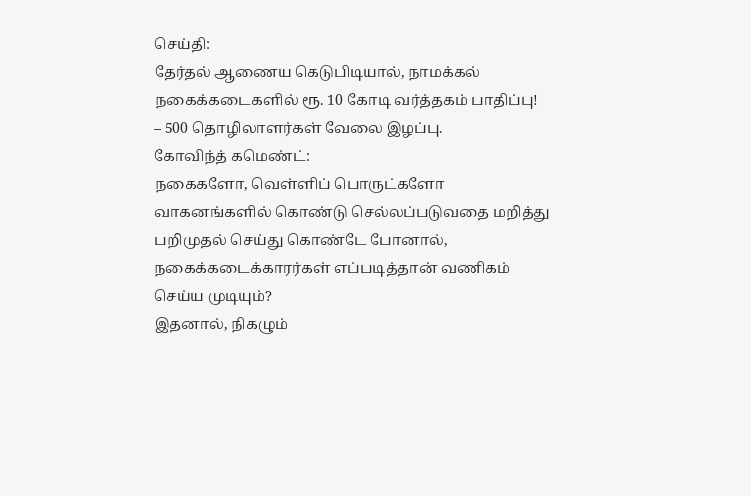செய்தி:
தேர்தல் ஆணைய கெடுபிடியால், நாமக்கல் நகைக்கடைகளில் ரூ. 10 கோடி வர்த்தகம் பாதிப்பு!
– 500 தொழிலாளர்கள் வேலை இழப்பு.
கோவிந்த் கமெண்ட்:
நகைகளோ, வெள்ளிப் பொருட்களோ வாகனங்களில் கொண்டு செல்லப்படுவதை மறித்து பறிமுதல் செய்து கொண்டே போனால், நகைக்கடைக்காரர்கள் எப்படித்தான் வணிகம் செய்ய முடியும்?
இதனால், நிகழும்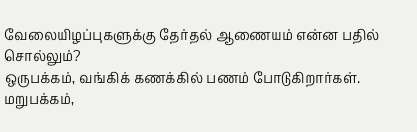வேலையிழப்புகளுக்கு தேர்தல் ஆணையம் என்ன பதில் சொல்லும்?
ஒருபக்கம், வங்கிக் கணக்கில் பணம் போடுகிறார்கள். மறுபக்கம்,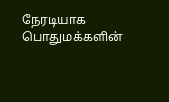நேரடியாக பொதுமக்களின்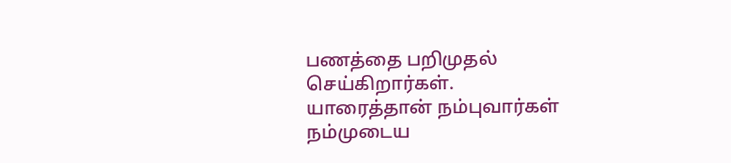பணத்தை பறிமுதல் செய்கிறார்கள்.
யாரைத்தான் நம்புவார்கள் நம்முடைய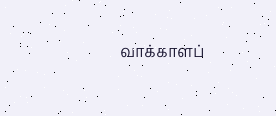வாக்காளப்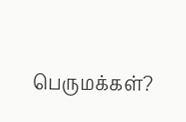பெருமக்கள்?